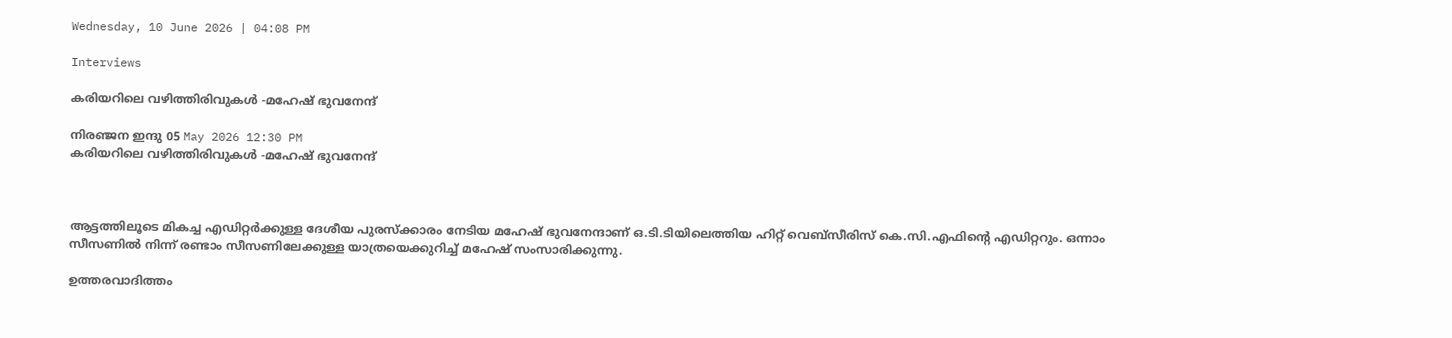Wednesday, 10 June 2026 | 04:08 PM

Interviews

കരിയറിലെ വഴിത്തിരിവുകള്‍ -മഹേഷ് ഭുവനേന്ദ്

നിരഞ്ജന ഇന്ദു 05 May 2026 12:30 PM
കരിയറിലെ വഴിത്തിരിവുകള്‍ -മഹേഷ് ഭുവനേന്ദ്



ആട്ടത്തിലൂടെ മികച്ച എഡിറ്റര്‍ക്കുള്ള ദേശീയ പുരസ്ക്കാരം നേടിയ മഹേഷ് ഭുവനേന്ദാണ് ഒ.ടി.ടിയിലെത്തിയ ഹിറ്റ് വെബ്സീരിസ് കെ.സി.എഫിന്‍റെ എഡിറ്ററും. ഒന്നാം സീസണില്‍ നിന്ന് രണ്ടാം സീസണിലേക്കുള്ള യാത്രയെക്കുറിച്ച് മഹേഷ് സംസാരിക്കുന്നു.

ഉത്തരവാദിത്തം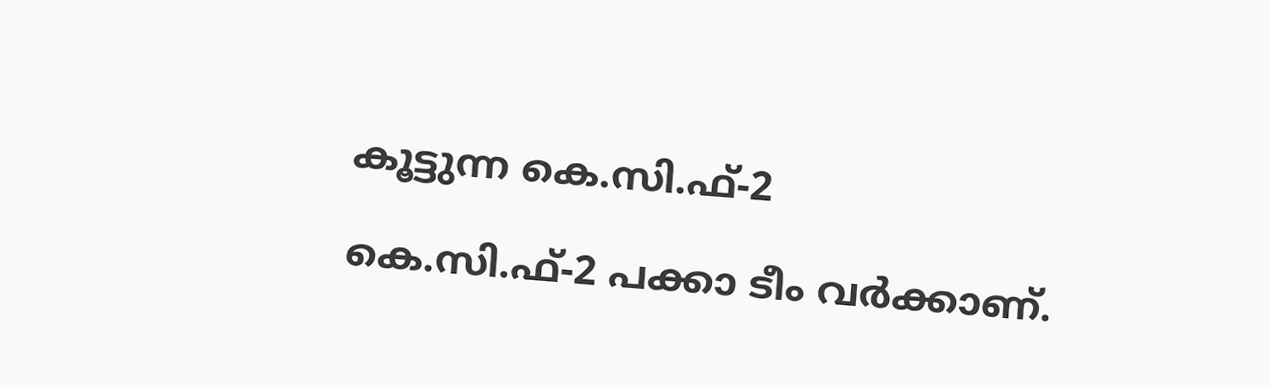കൂട്ടുന്ന കെ.സി.ഫ്-2

കെ.സി.ഫ്-2 പക്കാ ടീം വര്‍ക്കാണ്.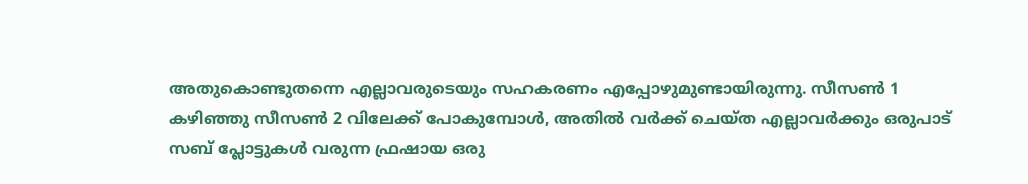അതുകൊണ്ടുതന്നെ എല്ലാവരുടെയും സഹകരണം എപ്പോഴുമുണ്ടായിരുന്നു. സീസണ്‍ 1 കഴിഞ്ഞു സീസണ്‍ 2 വിലേക്ക് പോകുമ്പോള്‍, അതില്‍ വര്‍ക്ക് ചെയ്ത എല്ലാവര്‍ക്കും ഒരുപാട് സബ് പ്ലോട്ടുകള്‍ വരുന്ന ഫ്രഷായ ഒരു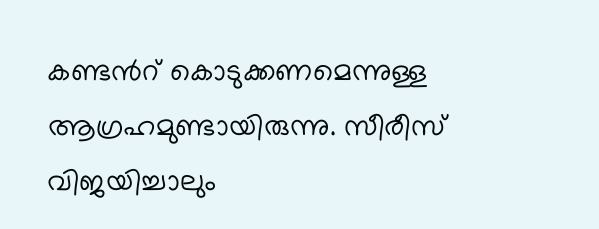കണ്ടന്‍റ് കൊടുക്കണമെന്നുള്ള ആഗ്രഹമുണ്ടായിരുന്നു. സീരീസ് വിജയിച്ചാലും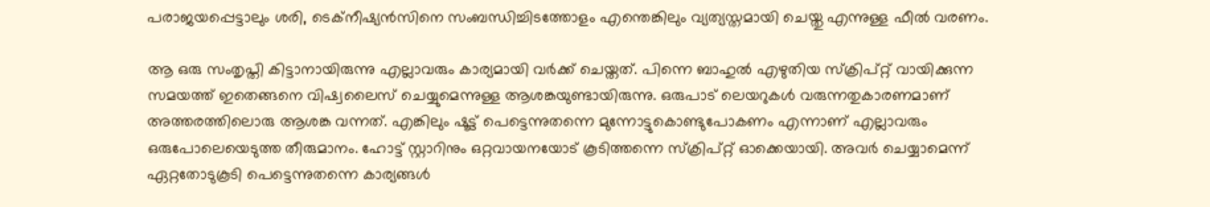പരാജയപ്പെട്ടാലും ശരി, ടെക്നീഷ്യന്‍സിനെ സംബന്ധിച്ചിടത്തോളം എന്തെങ്കിലും വ്യത്യസ്തമായി ചെയ്തു എന്നുള്ള ഫീല്‍ വരണം.

ആ ഒരു സംതൃപ്തി കിട്ടാനായിരുന്നു എല്ലാവരും കാര്യമായി വര്‍ക്ക് ചെയ്തത്. പിന്നെ ബാഹുല്‍ എഴുതിയ സ്ക്രിപ്റ്റ് വായിക്കുന്ന സമയത്ത് ഇതെങ്ങനെ വിഷ്വലൈസ് ചെയ്യുമെന്നുള്ള ആശങ്കയുണ്ടായിരുന്നു. ഒരുപാട് ലെയറുകള്‍ വരുന്നതുകാരണമാണ് അത്തരത്തിലൊരു ആശങ്ക വന്നത്. എങ്കിലും ഷൂട്ട് പെട്ടെന്നുതന്നെ മുന്നോട്ടുകൊണ്ടുപോകണം എന്നാണ് എല്ലാവരും ഒരുപോലെയെടുത്ത തീരുമാനം. ഹോട്ട് സ്റ്റാറിനും ഒറ്റവായനയോട് കൂടിത്തന്നെ സ്ക്രിപ്റ്റ് ഓക്കെയായി. അവര്‍ ചെയ്യാമെന്ന് ഏറ്റതോടുകൂടി പെട്ടെന്നുതന്നെ കാര്യങ്ങള്‍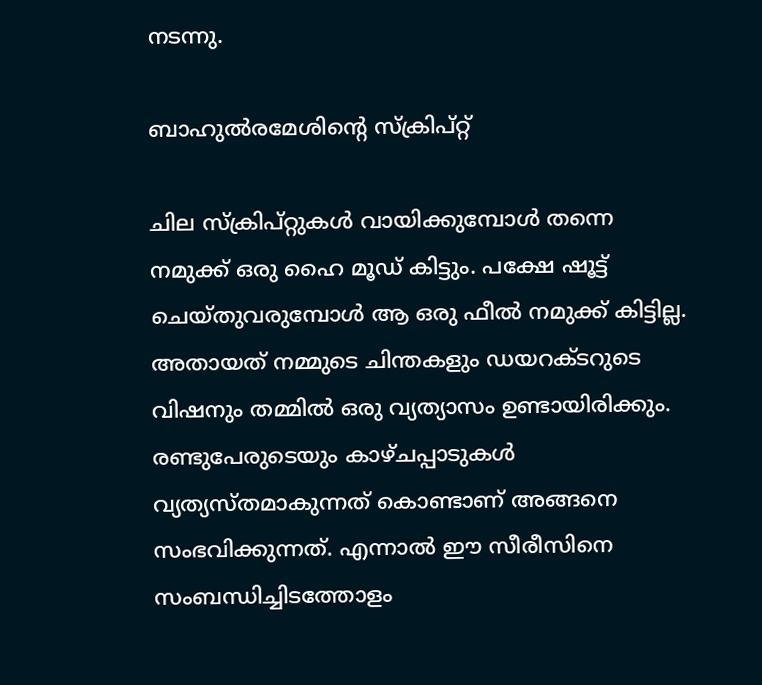നടന്നു.

ബാഹുല്‍രമേശിന്‍റെ സ്ക്രിപ്റ്റ്

ചില സ്ക്രിപ്റ്റുകള്‍ വായിക്കുമ്പോള്‍ തന്നെ നമുക്ക് ഒരു ഹൈ മൂഡ് കിട്ടും. പക്ഷേ ഷൂട്ട് ചെയ്തുവരുമ്പോള്‍ ആ ഒരു ഫീല്‍ നമുക്ക് കിട്ടില്ല. അതായത് നമ്മുടെ ചിന്തകളും ഡയറക്ടറുടെ വിഷനും തമ്മില്‍ ഒരു വ്യത്യാസം ഉണ്ടായിരിക്കും. രണ്ടുപേരുടെയും കാഴ്ചപ്പാടുകള്‍ വ്യത്യസ്തമാകുന്നത് കൊണ്ടാണ് അങ്ങനെ സംഭവിക്കുന്നത്. എന്നാല്‍ ഈ സീരീസിനെ സംബന്ധിച്ചിടത്തോളം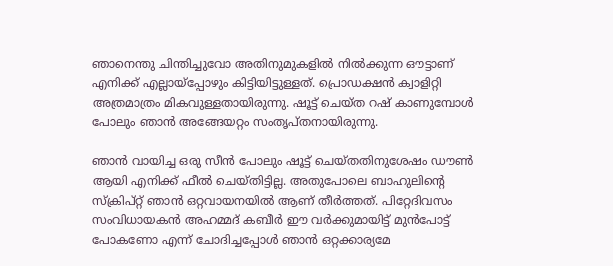ഞാനെന്തു ചിന്തിച്ചുവോ അതിനുമുകളില്‍ നില്‍ക്കുന്ന ഔട്ടാണ് എനിക്ക് എല്ലായ്പ്പോഴും കിട്ടിയിട്ടുള്ളത്. പ്രൊഡക്ഷന്‍ ക്വാളിറ്റി അത്രമാത്രം മികവുള്ളതായിരുന്നു. ഷൂട്ട് ചെയ്ത റഷ് കാണുമ്പോള്‍ പോലും ഞാന്‍ അങ്ങേയറ്റം സംതൃപ്തനായിരുന്നു.

ഞാന്‍ വായിച്ച ഒരു സീന്‍ പോലും ഷൂട്ട് ചെയ്തതിനുശേഷം ഡൗണ്‍ ആയി എനിക്ക് ഫീല്‍ ചെയ്തിട്ടില്ല. അതുപോലെ ബാഹുലിന്‍റെ സ്ക്രിപ്റ്റ് ഞാന്‍ ഒറ്റവായനയില്‍ ആണ് തീര്‍ത്തത്. പിറ്റേദിവസം സംവിധായകന്‍ അഹമ്മദ് കബീര്‍ ഈ വര്‍ക്കുമായിട്ട് മുന്‍പോട്ട് പോകണോ എന്ന് ചോദിച്ചപ്പോള്‍ ഞാന്‍ ഒറ്റക്കാര്യമേ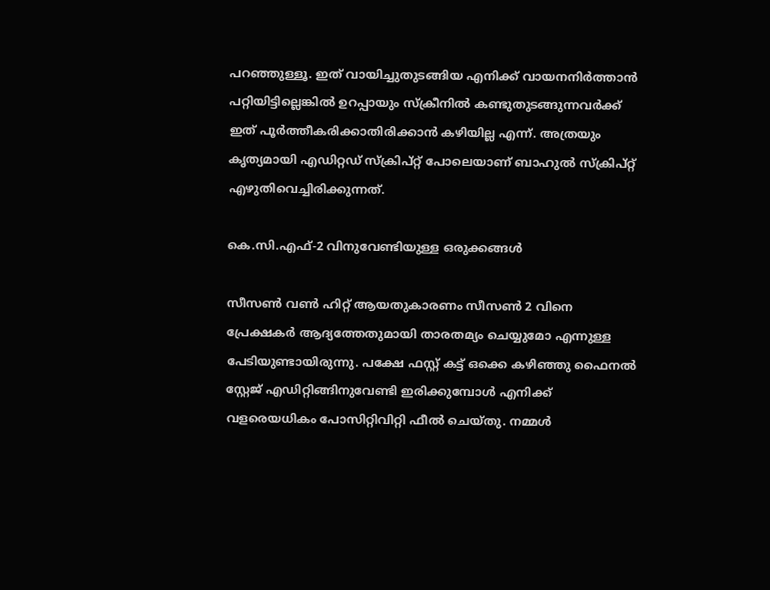പറഞ്ഞുള്ളൂ. ഇത് വായിച്ചുതുടങ്ങിയ എനിക്ക് വായനനിര്‍ത്താന്‍ പറ്റിയിട്ടില്ലെങ്കില്‍ ഉറപ്പായും സ്ക്രീനില്‍ കണ്ടുതുടങ്ങുന്നവര്‍ക്ക് ഇത് പൂര്‍ത്തീകരിക്കാതിരിക്കാന്‍ കഴിയില്ല എന്ന്. അത്രയും കൃത്യമായി എഡിറ്റഡ് സ്ക്രിപ്റ്റ് പോലെയാണ് ബാഹുല്‍ സ്ക്രിപ്റ്റ് എഴുതിവെച്ചിരിക്കുന്നത്.

കെ.സി.എഫ്-2 വിനുവേണ്ടിയുള്ള ഒരുക്കങ്ങള്‍

സീസണ്‍ വണ്‍ ഹിറ്റ് ആയതുകാരണം സീസണ്‍ 2 വിനെ പ്രേക്ഷകര്‍ ആദ്യത്തേതുമായി താരതമ്യം ചെയ്യുമോ എന്നുള്ള പേടിയുണ്ടായിരുന്നു. പക്ഷേ ഫസ്റ്റ് കട്ട് ഒക്കെ കഴിഞ്ഞു ഫൈനല്‍ സ്റ്റേജ് എഡിറ്റിങ്ങിനുവേണ്ടി ഇരിക്കുമ്പോള്‍ എനിക്ക് വളരെയധികം പോസിറ്റിവിറ്റി ഫീല്‍ ചെയ്തു. നമ്മള്‍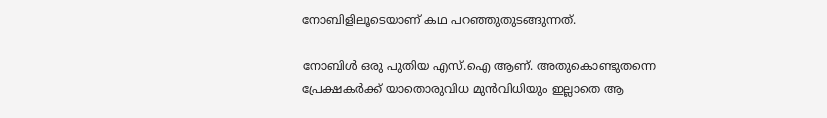നോബിളിലൂടെയാണ് കഥ പറഞ്ഞുതുടങ്ങുന്നത്.

നോബിള്‍ ഒരു പുതിയ എസ്.ഐ ആണ്. അതുകൊണ്ടുതന്നെ പ്രേക്ഷകര്‍ക്ക് യാതൊരുവിധ മുന്‍വിധിയും ഇല്ലാതെ ആ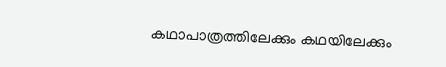കഥാപാത്രത്തിലേക്കും കഥയിലേക്കും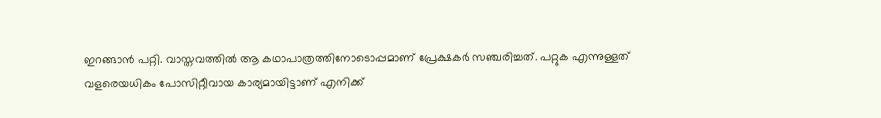ഇറങ്ങാന്‍ പറ്റി. വാസ്തവത്തില്‍ ആ കഥാപാത്രത്തിനോടൊപ്പമാണ് പ്രേക്ഷകര്‍ സഞ്ചരിച്ചത്. പറ്റുക എന്നുള്ളത് വളരെയധികം പോസിറ്റീവായ കാര്യമായിട്ടാണ് എനിക്ക്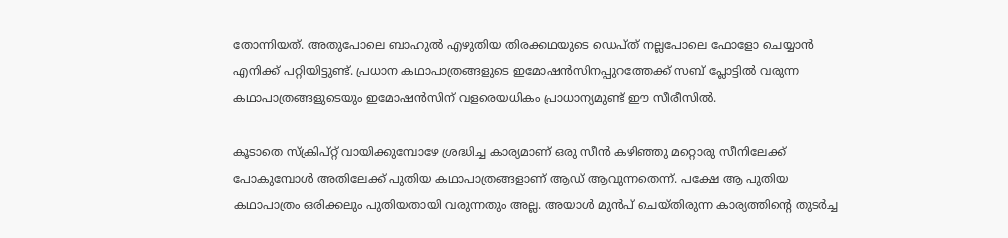തോന്നിയത്. അതുപോലെ ബാഹുല്‍ എഴുതിയ തിരക്കഥയുടെ ഡെപ്ത് നല്ലപോലെ ഫോളോ ചെയ്യാന്‍ എനിക്ക് പറ്റിയിട്ടുണ്ട്. പ്രധാന കഥാപാത്രങ്ങളുടെ ഇമോഷന്‍സിനപ്പുറത്തേക്ക് സബ് പ്ലോട്ടില്‍ വരുന്ന കഥാപാത്രങ്ങളുടെയും ഇമോഷന്‍സിന് വളരെയധികം പ്രാധാന്യമുണ്ട് ഈ സീരീസില്‍.

കൂടാതെ സ്ക്രിപ്റ്റ് വായിക്കുമ്പോഴേ ശ്രദ്ധിച്ച കാര്യമാണ് ഒരു സീന്‍ കഴിഞ്ഞു മറ്റൊരു സീനിലേക്ക് പോകുമ്പോള്‍ അതിലേക്ക് പുതിയ കഥാപാത്രങ്ങളാണ് ആഡ് ആവുന്നതെന്ന്. പക്ഷേ ആ പുതിയ കഥാപാത്രം ഒരിക്കലും പുതിയതായി വരുന്നതും അല്ല. അയാള്‍ മുന്‍പ് ചെയ്തിരുന്ന കാര്യത്തിന്‍റെ തുടര്‍ച്ച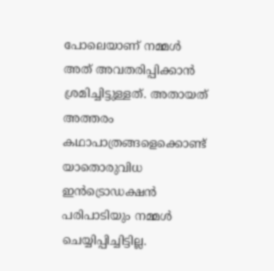പോലെയാണ് നമ്മള്‍ അത് അവതരിപ്പിക്കാന്‍ ശ്രമിച്ചിട്ടുള്ളത്. അതായത് അത്തരം കഥാപാത്രങ്ങളെക്കൊണ്ട് യാതൊരുവിധ ഇന്‍ട്രൊഡക്ഷന്‍ പരിപാടിയും നമ്മള്‍ ചെയ്യിപ്പിച്ചിട്ടില്ല.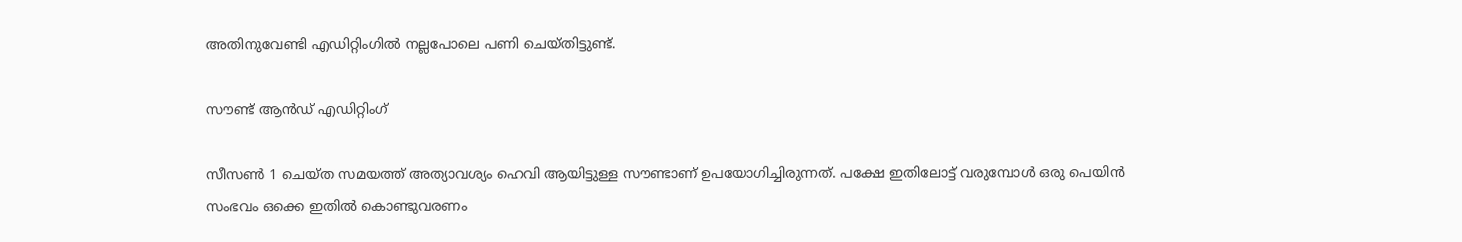അതിനുവേണ്ടി എഡിറ്റിംഗില്‍ നല്ലപോലെ പണി ചെയ്തിട്ടുണ്ട്.

സൗണ്ട് ആന്‍ഡ് എഡിറ്റിംഗ്

സീസണ്‍ 1 ചെയ്ത സമയത്ത് അത്യാവശ്യം ഹെവി ആയിട്ടുള്ള സൗണ്ടാണ് ഉപയോഗിച്ചിരുന്നത്. പക്ഷേ ഇതിലോട്ട് വരുമ്പോള്‍ ഒരു പെയിന്‍ സംഭവം ഒക്കെ ഇതില്‍ കൊണ്ടുവരണം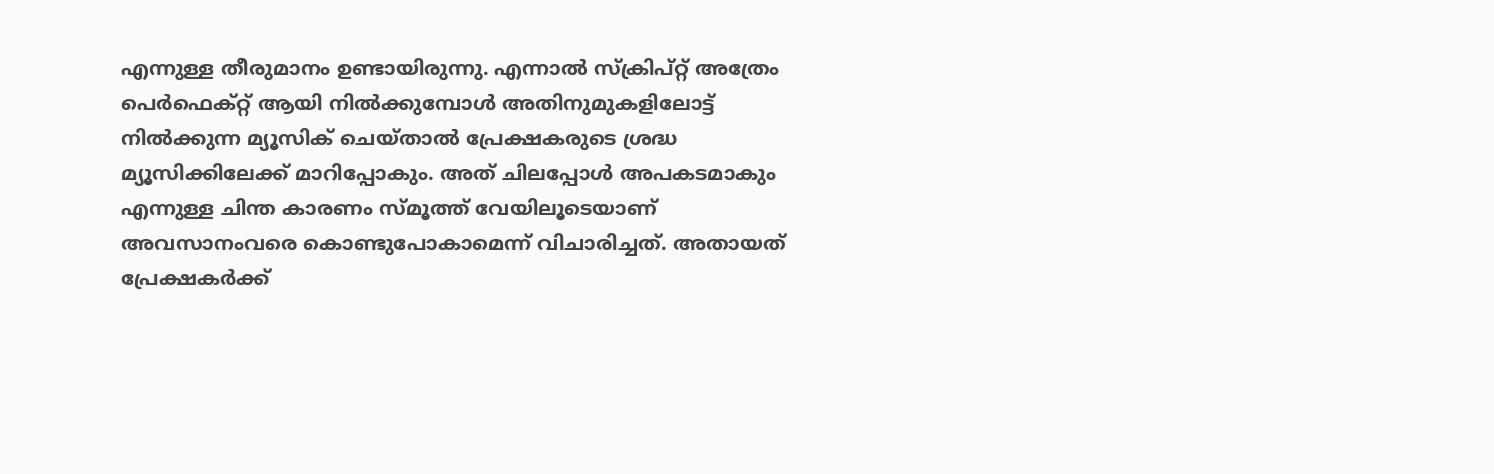എന്നുള്ള തീരുമാനം ഉണ്ടായിരുന്നു. എന്നാല്‍ സ്ക്രിപ്റ്റ് അത്രേം പെര്‍ഫെക്റ്റ് ആയി നില്‍ക്കുമ്പോള്‍ അതിനുമുകളിലോട്ട് നില്‍ക്കുന്ന മ്യൂസിക് ചെയ്താല്‍ പ്രേക്ഷകരുടെ ശ്രദ്ധ മ്യൂസിക്കിലേക്ക് മാറിപ്പോകും. അത് ചിലപ്പോള്‍ അപകടമാകും എന്നുള്ള ചിന്ത കാരണം സ്മൂത്ത് വേയിലൂടെയാണ് അവസാനംവരെ കൊണ്ടുപോകാമെന്ന് വിചാരിച്ചത്. അതായത് പ്രേക്ഷകര്‍ക്ക്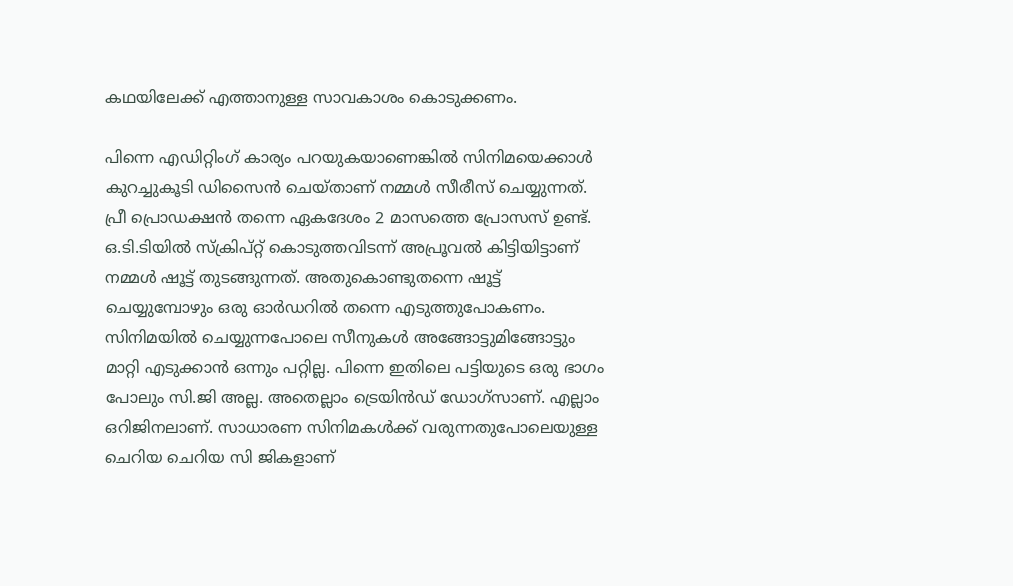കഥയിലേക്ക് എത്താനുള്ള സാവകാശം കൊടുക്കണം.

പിന്നെ എഡിറ്റിംഗ് കാര്യം പറയുകയാണെങ്കില്‍ സിനിമയെക്കാള്‍ കുറച്ചുകൂടി ഡിസൈന്‍ ചെയ്താണ് നമ്മള്‍ സീരീസ് ചെയ്യുന്നത്. പ്രീ പ്രൊഡക്ഷന്‍ തന്നെ ഏകദേശം 2 മാസത്തെ പ്രോസസ് ഉണ്ട്. ഒ.ടി.ടിയില്‍ സ്ക്രിപ്റ്റ് കൊടുത്തവിടന്ന് അപ്രൂവല്‍ കിട്ടിയിട്ടാണ് നമ്മള്‍ ഷൂട്ട് തുടങ്ങുന്നത്. അതുകൊണ്ടുതന്നെ ഷൂട്ട് ചെയ്യുമ്പോഴും ഒരു ഓര്‍ഡറില്‍ തന്നെ എടുത്തുപോകണം. സിനിമയില്‍ ചെയ്യുന്നപോലെ സീനുകള്‍ അങ്ങോട്ടുമിങ്ങോട്ടും മാറ്റി എടുക്കാന്‍ ഒന്നും പറ്റില്ല. പിന്നെ ഇതിലെ പട്ടിയുടെ ഒരു ഭാഗം പോലും സി.ജി അല്ല. അതെല്ലാം ട്രെയിന്‍ഡ് ഡോഗ്സാണ്. എല്ലാം ഒറിജിനലാണ്. സാധാരണ സിനിമകള്‍ക്ക് വരുന്നതുപോലെയുള്ള ചെറിയ ചെറിയ സി ജികളാണ്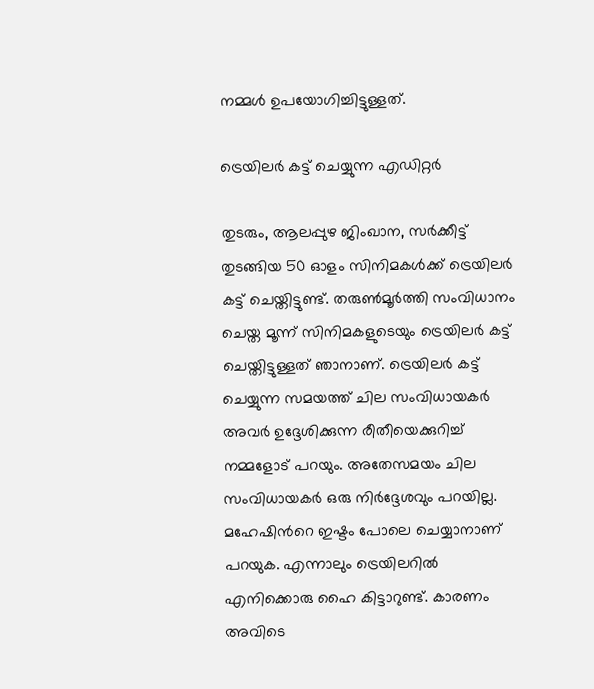നമ്മള്‍ ഉപയോഗിച്ചിട്ടുള്ളത്.

ട്രെയിലര്‍ കട്ട് ചെയ്യുന്ന എഡിറ്റര്‍

തുടരും, ആലപ്പുഴ ജിംഖാന, സര്‍ക്കീട്ട് തുടങ്ങിയ 50 ഓളം സിനിമകള്‍ക്ക് ട്രെയിലര്‍ കട്ട് ചെയ്തിട്ടുണ്ട്. തരുണ്‍മൂര്‍ത്തി സംവിധാനം ചെയ്ത മൂന്ന് സിനിമകളുടെയും ട്രെയിലര്‍ കട്ട് ചെയ്തിട്ടുള്ളത് ഞാനാണ്. ട്രെയിലര്‍ കട്ട് ചെയ്യുന്ന സമയത്ത് ചില സംവിധായകര്‍ അവര്‍ ഉദ്ദേശിക്കുന്ന രീതീയെക്കുറിച്ച് നമ്മളോട് പറയും. അതേസമയം ചില സംവിധായകര്‍ ഒരു നിര്‍ദ്ദേശവും പറയില്ല. മഹേഷിന്‍റെ ഇഷ്ടം പോലെ ചെയ്യാനാണ് പറയുക. എന്നാലും ട്രെയിലറില്‍ എനിക്കൊരു ഹൈ കിട്ടാറുണ്ട്. കാരണം അവിടെ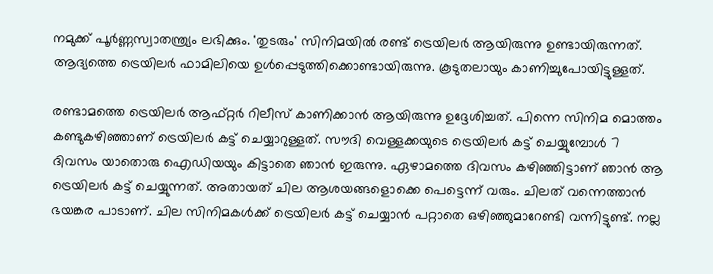നമുക്ക് പൂര്‍ണ്ണസ്വാതന്ത്ര്യം ലഭിക്കും. 'തുടരും' സിനിമയില്‍ രണ്ട് ട്രെയിലര്‍ ആയിരുന്നു ഉണ്ടായിരുന്നത്. ആദ്യത്തെ ട്രെയിലര്‍ ഫാമിലിയെ ഉള്‍പ്പെടുത്തിക്കൊണ്ടായിരുന്നു. കൂടുതലായും കാണിച്ചുപോയിട്ടുള്ളത്.

രണ്ടാമത്തെ ട്രെയിലര്‍ ആഫ്റ്റര്‍ റിലീസ് കാണിക്കാന്‍ ആയിരുന്നു ഉദ്ദേശിച്ചത്. പിന്നെ സിനിമ മൊത്തം കണ്ടുകഴിഞ്ഞാണ് ട്രെയിലര്‍ കട്ട് ചെയ്യാറുള്ളത്. സൗദി വെള്ളക്കയുടെ ട്രെയിലര്‍ കട്ട് ചെയ്യുമ്പോള്‍ 7 ദിവസം യാതൊരു ഐഡിയയും കിട്ടാതെ ഞാന്‍ ഇരുന്നു. ഏഴാമത്തെ ദിവസം കഴിഞ്ഞിട്ടാണ് ഞാന്‍ ആ ട്രെയിലര്‍ കട്ട് ചെയ്യുന്നത്. അതായത് ചില ആശയങ്ങളൊക്കെ പെട്ടെന്ന് വരും. ചിലത് വന്നെത്താന്‍ ഭയങ്കര പാടാണ്. ചില സിനിമകള്‍ക്ക് ട്രെയിലര്‍ കട്ട് ചെയ്യാന്‍ പറ്റാതെ ഒഴിഞ്ഞുമാറേണ്ടി വന്നിട്ടുണ്ട്. നല്ല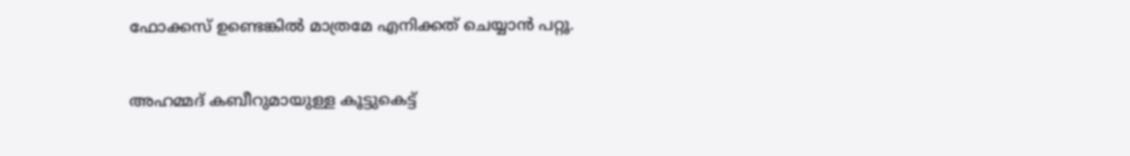ഫോക്കസ് ഉണ്ടെങ്കില്‍ മാത്രമേ എനിക്കത് ചെയ്യാന്‍ പറ്റൂ.

അഹമ്മദ് കബീറുമായുള്ള കൂട്ടുകെട്ട്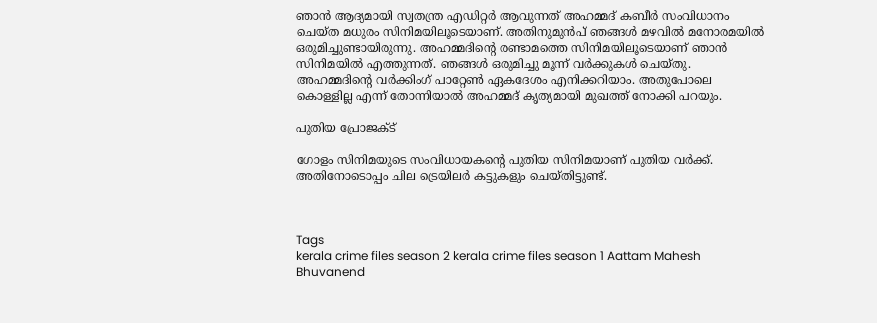ഞാന്‍ ആദ്യമായി സ്വതന്ത്ര എഡിറ്റര്‍ ആവുന്നത് അഹമ്മദ് കബീര്‍ സംവിധാനം ചെയ്ത മധുരം സിനിമയിലൂടെയാണ്. അതിനുമുന്‍പ് ഞങ്ങള്‍ മഴവില്‍ മനോരമയില്‍ ഒരുമിച്ചുണ്ടായിരുന്നു. അഹമ്മദിന്‍റെ രണ്ടാമത്തെ സിനിമയിലൂടെയാണ് ഞാന്‍ സിനിമയില്‍ എത്തുന്നത്. ഞങ്ങള്‍ ഒരുമിച്ചു മൂന്ന് വര്‍ക്കുകള്‍ ചെയ്തു. അഹമ്മദിന്‍റെ വര്‍ക്കിംഗ് പാറ്റേണ്‍ ഏകദേശം എനിക്കറിയാം. അതുപോലെ കൊള്ളില്ല എന്ന് തോന്നിയാല്‍ അഹമ്മദ് കൃത്യമായി മുഖത്ത് നോക്കി പറയും.

പുതിയ പ്രോജക്ട്

ഗോളം സിനിമയുടെ സംവിധായകന്‍റെ പുതിയ സിനിമയാണ് പുതിയ വര്‍ക്ക്. അതിനോടൊപ്പം ചില ട്രെയിലര്‍ കട്ടുകളും ചെയ്തിട്ടുണ്ട്.



Tags
kerala crime files season 2 kerala crime files season 1 Aattam Mahesh Bhuvanend